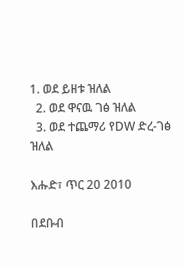1. ወደ ይዘቱ ዝለል
  2. ወደ ዋናዉ ገፅ ዝለል
  3. ወደ ተጨማሪ የDW ድረ-ገፅ ዝለል

እሑድ፣ ጥር 20 2010

በደቡብ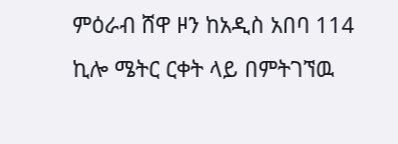ምዕራብ ሸዋ ዞን ከአዲስ አበባ 114 ኪሎ ሜትር ርቀት ላይ በምትገኘዉ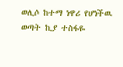ወሊሶ ከተማ ነዋሪ የሆነችዉ ወጣት ኪያ ተስፋዬ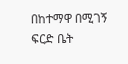በከተማዋ በሚገኝ ፍርድ ቤት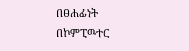በፀሐፊነት በኮምፒዉተር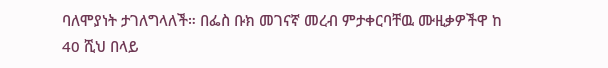ባለሞያነት ታገለግላለች። በፌስ ቡክ መገናኛ መረብ ምታቀርባቸዉ ሙዚቃዎችዋ ከ 40 ሺህ በላይ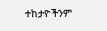ተከታዮችንም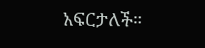አፍርታለች።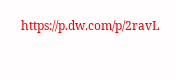https://p.dw.com/p/2ravL